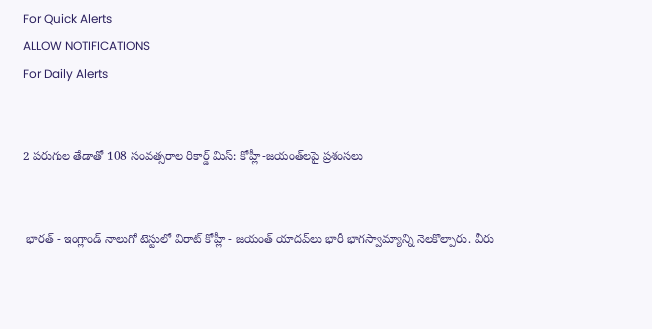For Quick Alerts
ALLOW NOTIFICATIONS
For Daily Alerts


2 పరుగుల తేడాతో 108 సంవత్సరాల రికార్డ్ మిస్: కోహ్లీ-జయంత్‌లపై ప్రశంసలు


 భారత్ - ఇంగ్లాండ్ నాలుగో టెస్టులో విరాట్ కోహ్లీ - జయంత్ యాదవ్‌లు భారీ భాగస్వామ్యాన్ని నెలకొల్పారు. వీరు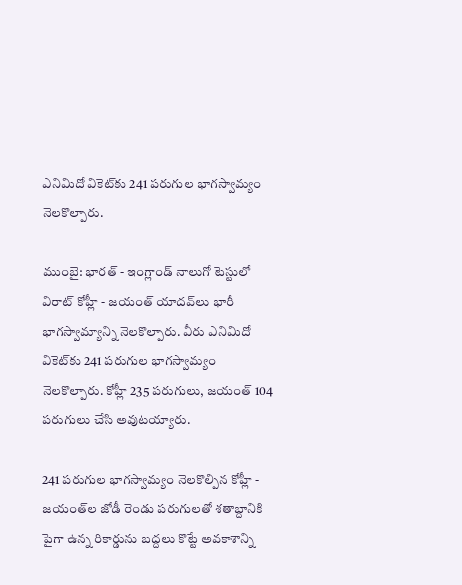ఎనిమిదో వికెట్‌కు 241 పరుగుల భాగస్వామ్యం నెలకొల్పారు.

ముంబై: భారత్ - ఇంగ్లాండ్ నాలుగో టెస్టులో విరాట్ కోహ్లీ - జయంత్ యాదవ్‌లు భారీ భాగస్వామ్యాన్ని నెలకొల్పారు. వీరు ఎనిమిదో వికెట్‌కు 241 పరుగుల భాగస్వామ్యం నెలకొల్పారు. కోహ్లీ 235 పరుగులు, జయంత్ 104 పరుగులు చేసి అవుటయ్యారు.

241 పరుగుల భాగస్వామ్యం నెలకొల్పిన కోహ్లీ - జయంత్‌ల జోడీ రెండు పరుగులతో శతాబ్దానికి పైగా ఉన్న రికార్డును బద్దలు కొట్టే అవకాశాన్ని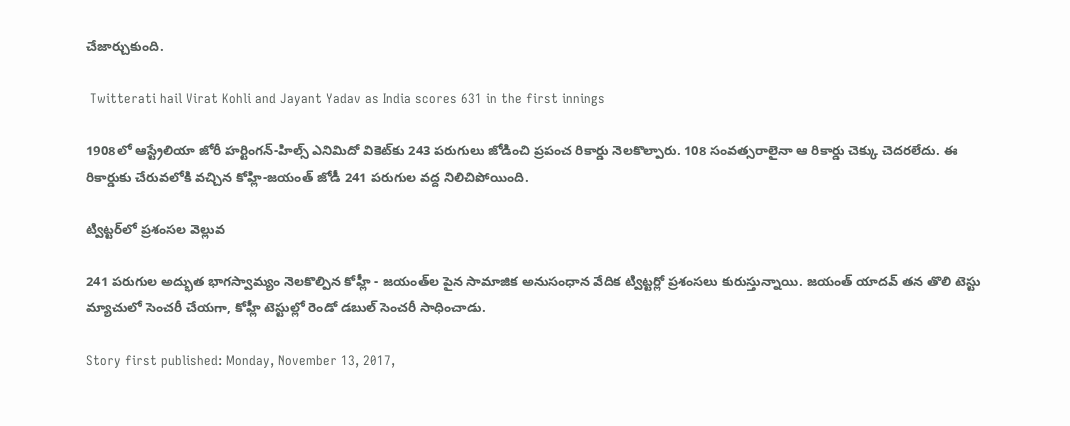చేజార్చుకుంది.

 Twitterati hail Virat Kohli and Jayant Yadav as India scores 631 in the first innings

1908లో ఆస్ట్రేలియా జోరీ హర్టింగన్‌-హిల్స్‌ ఎనిమిదో వికెట్‌కు 243 పరుగులు జోడించి ప్రపంచ రికార్డు నెలకొల్పారు. 108 సంవత్సరాలైనా ఆ రికార్డు చెక్కు చెదరలేదు. ఈ రికార్డుకు చేరువలోకి వచ్చిన కోహ్లి-జయంత్‌ జోడీ 241 పరుగుల వద్ద నిలిచిపోయింది.

ట్విట్టర్‌లో ప్రశంసల వెల్లువ

241 పరుగుల అద్భుత భాగస్వామ్యం నెలకొల్పిన కోహ్లీ - జయంత్‌ల పైన సామాజిక అనుసంధాన వేదిక ట్విట్టర్లో ప్రశంసలు కురుస్తున్నాయి. జయంత్ యాదవ్ తన తొలి టెస్టు మ్యాచులో సెంచరీ చేయగా, కోహ్లీ టెస్టుల్లో రెండో డబుల్ సెంచరీ సాధించాడు.

Story first published: Monday, November 13, 2017,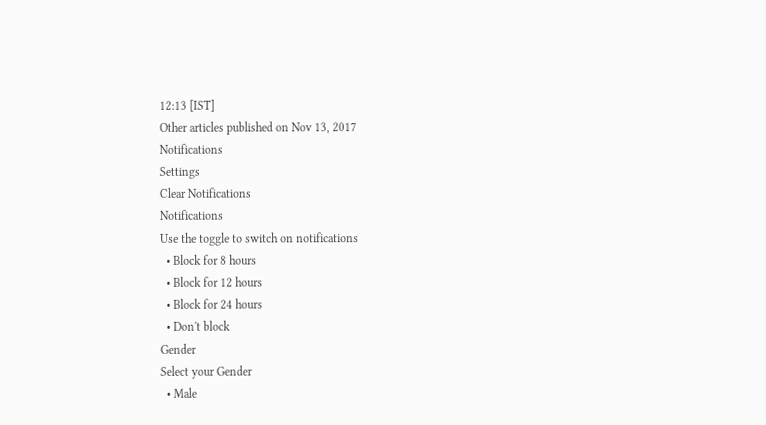12:13 [IST]
Other articles published on Nov 13, 2017
Notifications
Settings
Clear Notifications
Notifications
Use the toggle to switch on notifications
  • Block for 8 hours
  • Block for 12 hours
  • Block for 24 hours
  • Don't block
Gender
Select your Gender
  • Male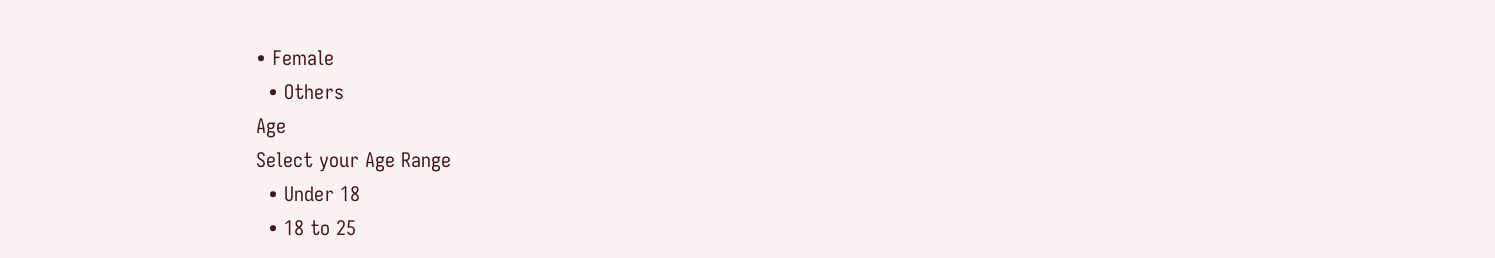• Female
  • Others
Age
Select your Age Range
  • Under 18
  • 18 to 25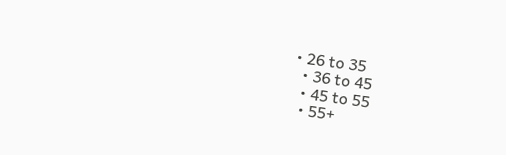• 26 to 35
  • 36 to 45
  • 45 to 55
  • 55+